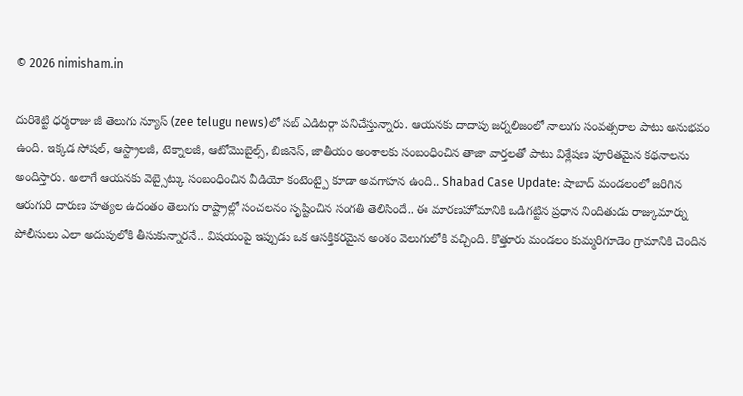© 2026 nimisham.in

దురిశెట్టి ధర్మరాజు జీ తెలుగు న్యూస్ (zee telugu news)లో సబ్ ఎడిటర్గా పనిచేస్తున్నారు. ఆయనకు దాదాపు జర్నలిజంలో నాలుగు సంవత్సరాల పాటు అనుభవం ఉంది. ఇక్కడ సోషల్, ఆస్ట్రాలజీ, టెక్నాలజీ, ఆటోమొబైల్స్, బిజినెస్, జాతీయం అంశాలకు సంబంధించిన తాజా వార్తలతో పాటు విశ్లేషణ పూరితమైన కథనాలను అందిస్తారు. అలాగే ఆయనకు వెబ్సైట్కు సంబంధించిన వీడియో కంటెంట్పై కూడా అవగాహన ఉంది.. Shabad Case Update: షాబాద్ మండలంలో జరిగిన ఆరుగురి దారుణ హత్యల ఉదంతం తెలుగు రాష్ట్రాల్లో సంచలనం సృష్టించిన సంగతి తెలిసిందే.. ఈ మారణహోమానికి ఒడిగట్టిన ప్రధాన నిందితుడు రాజ్కుమార్ను పోలీసులు ఎలా అదుపులోకి తీసుకున్నారనే.. విషయంపై ఇప్పుడు ఒక ఆసక్తికరమైన అంశం వెలుగులోకి వచ్చింది. కొత్తూరు మండలం కుమ్మరిగూడెం గ్రామానికి చెందిన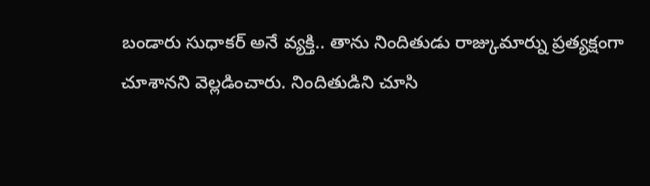బండారు సుధాకర్ అనే వ్యక్తి.. తాను నిందితుడు రాజ్కుమార్ను ప్రత్యక్షంగా చూశానని వెల్లడించారు. నిందితుడిని చూసి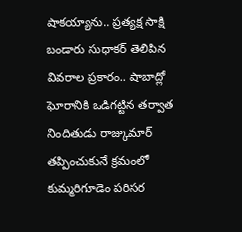షాకయ్యాను.. ప్రత్యక్ష సాక్షి బండారు సుధాకర్ తెలిపిన వివరాల ప్రకారం.. షాబాద్లో ఘోరానికి ఒడిగట్టిన తర్వాత నిందితుడు రాజ్కుమార్ తప్పించుకునే క్రమంలో కుమ్మరిగూడెం పరిసర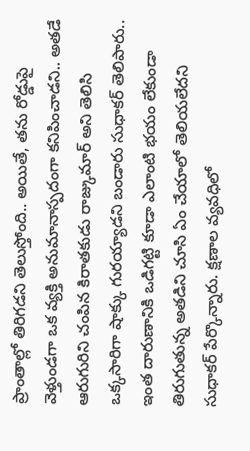ప్రాంతాల్లో తిరిగడని తెలుస్తోంది.. అయితే, తను రోడ్డుపై వెళ్తుండగా ఒక వ్యక్తి అనుమానాస్పదంగా కనిపించాడని.. అతడే ఆరుగురిని చంపిన కిరాతకుడు రాజ్కుమార్ అని తెలిసి ఒక్కసారిగా షాక్కు గురయ్యాడని బండారు సుధాకర్ తెలిపారు.. ఇంత దారుణానికి ఒడిగట్టి కూడా ఎలాంటి భయం లేకుండా తిరుగుతున్న అతడిని చూసి ఏం చేయాలో తెలియలేదని సుధాకర్ పేర్కొన్నారు. క్షణాల వ్యవధిలో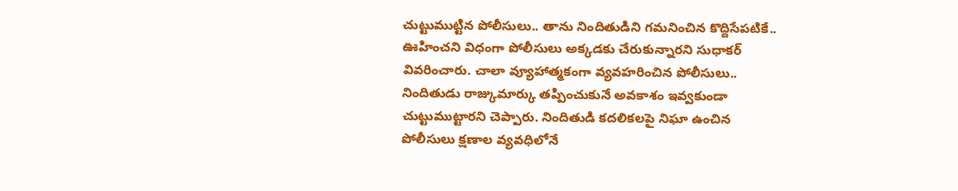చుట్టుముట్టిన పోలీసులు.. తాను నిందితుడిని గమనించిన కొద్దిసేపటికే.. ఊహించని విధంగా పోలీసులు అక్కడకు చేరుకున్నారని సుధాకర్ వివరించారు. చాలా వ్యూహాత్మకంగా వ్యవహరించిన పోలీసులు.. నిందితుడు రాజ్కుమార్కు తప్పించుకునే అవకాశం ఇవ్వకుండా చుట్టుముట్టారని చెప్పారు. నిందితుడి కదలికలపై నిఘా ఉంచిన పోలీసులు క్షణాల వ్యవధిలోనే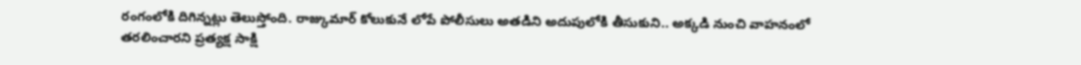రంగంలోకి దిగిన్నట్లు తెలుస్తోంది. రాజ్కుమార్ కోలుకునే లోపే పోలీసులు అతడిని అదుపులోకి తీసుకుని.. అక్కడి నుంచి వాహనంలో తరలించారని ప్రత్యక్ష సాక్షి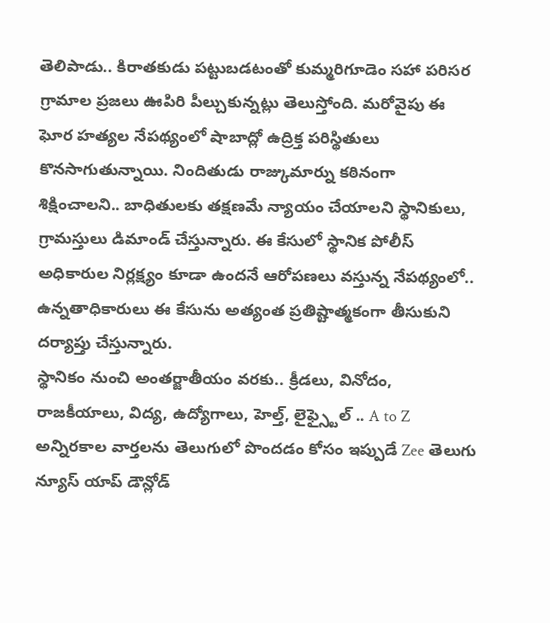తెలిపాడు.. కిరాతకుడు పట్టుబడటంతో కుమ్మరిగూడెం సహా పరిసర గ్రామాల ప్రజలు ఊపిరి పీల్చుకున్నట్లు తెలుస్తోంది. మరోవైపు ఈ ఘోర హత్యల నేపథ్యంలో షాబాద్లో ఉద్రిక్త పరిస్థితులు కొనసాగుతున్నాయి. నిందితుడు రాజ్కుమార్ను కఠినంగా శిక్షించాలని.. బాధితులకు తక్షణమే న్యాయం చేయాలని స్థానికులు, గ్రామస్తులు డిమాండ్ చేస్తున్నారు. ఈ కేసులో స్థానిక పోలీస్ అధికారుల నిర్లక్ష్యం కూడా ఉందనే ఆరోపణలు వస్తున్న నేపథ్యంలో.. ఉన్నతాధికారులు ఈ కేసును అత్యంత ప్రతిష్టాత్మకంగా తీసుకుని దర్యాప్తు చేస్తున్నారు.
స్థానికం నుంచి అంతర్జాతీయం వరకు.. క్రీడలు, వినోదం, రాజకీయాలు, విద్య, ఉద్యోగాలు, హెల్త్, లైఫ్స్టైల్ .. A to Z అన్నిరకాల వార్తలను తెలుగులో పొందడం కోసం ఇప్పుడే Zee తెలుగు న్యూస్ యాప్ డౌన్లోడ్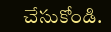చేసుకోండి.